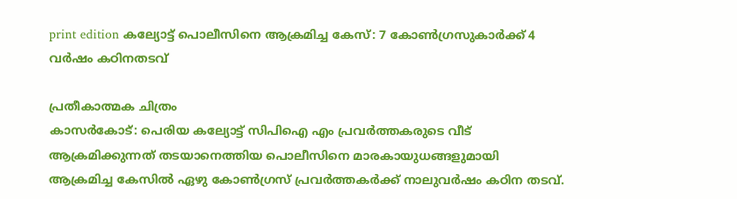print edition കല്യോട്ട് പൊലീസിനെ ആക്രമിച്ച കേസ്: 7 കോൺഗ്രസുകാർക്ക് 4 വർഷം കഠിനതടവ്

പ്രതീകാത്മക ചിത്രം
കാസർകോട്: പെരിയ കല്യോട്ട് സിപിഐ എം പ്രവർത്തകരുടെ വീട് ആക്രമിക്കുന്നത് തടയാനെത്തിയ പൊലീസിനെ മാരകായുധങ്ങളുമായി ആക്രമിച്ച കേസിൽ ഏഴു കോൺഗ്രസ് പ്രവർത്തകർക്ക് നാലുവർഷം കഠിന തടവ്.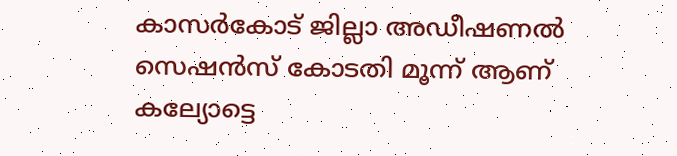കാസർകോട് ജില്ലാ അഡീഷണൽ സെഷൻസ് കോടതി മൂന്ന് ആണ് കല്യോട്ടെ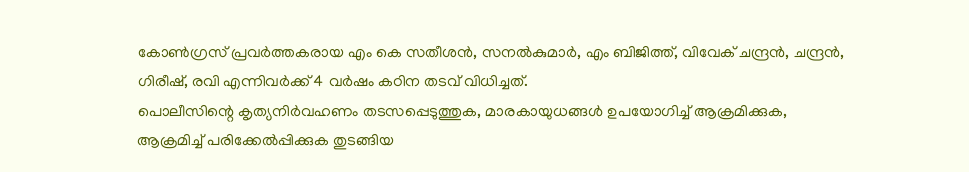കോൺഗ്രസ് പ്രവർത്തകരായ എം കെ സതീശൻ, സനൽകുമാർ, എം ബിജിത്ത്, വിവേക് ചന്ദ്രൻ, ചന്ദ്രൻ, ഗിരീഷ്, രവി എന്നിവർക്ക് 4 വർഷം കഠിന തടവ് വിധിച്ചത്.
പൊലീസിന്റെ കൃത്യനിർവഹണം തടസപ്പെടുത്തുക, മാരകായുധങ്ങൾ ഉപയോഗിച്ച് ആക്രമിക്കുക, ആക്രമിച്ച് പരിക്കേൽപ്പിക്കുക തുടങ്ങിയ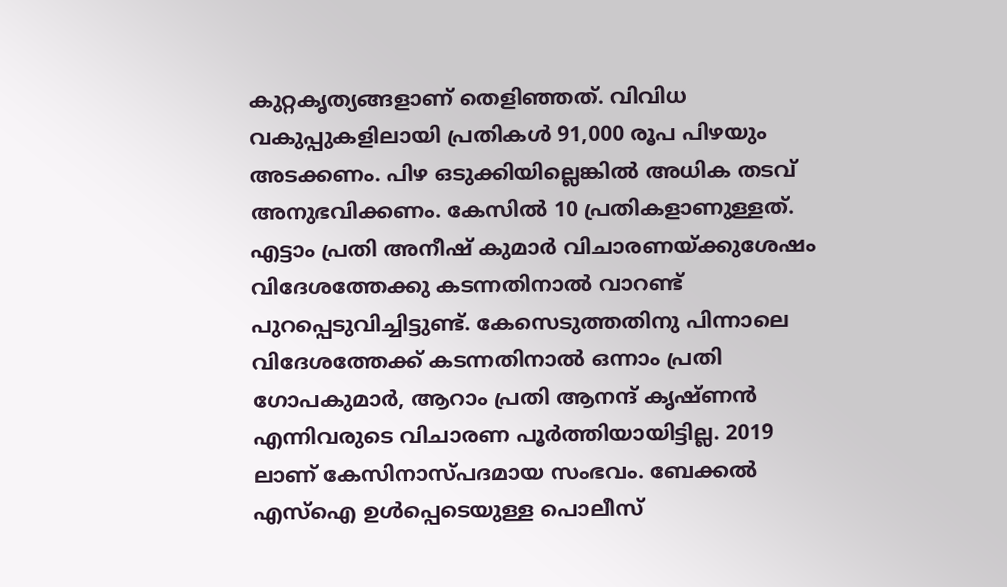കുറ്റകൃത്യങ്ങളാണ് തെളിഞ്ഞത്. വിവിധ വകുപ്പുകളിലായി പ്രതികൾ 91,000 രൂപ പിഴയും അടക്കണം. പിഴ ഒടുക്കിയില്ലെങ്കിൽ അധിക തടവ് അനുഭവിക്കണം. കേസിൽ 10 പ്രതികളാണുള്ളത്.
എട്ടാം പ്രതി അനീഷ് കുമാർ വിചാരണയ്ക്കുശേഷം വിദേശത്തേക്കു കടന്നതിനാൽ വാറണ്ട് പുറപ്പെടുവിച്ചിട്ടുണ്ട്. കേസെടുത്തതിനു പിന്നാലെ വിദേശത്തേക്ക് കടന്നതിനാൽ ഒന്നാം പ്രതി ഗോപകുമാർ, ആറാം പ്രതി ആനന്ദ് കൃഷ്ണൻ എന്നിവരുടെ വിചാരണ പൂർത്തിയായിട്ടില്ല. 2019 ലാണ് കേസിനാസ്പദമായ സംഭവം. ബേക്കൽ എസ്ഐ ഉൾപ്പെടെയുള്ള പൊലീസ്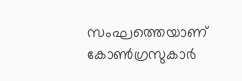സംഘത്തെയാണ് കോൺഗ്രസുകാർ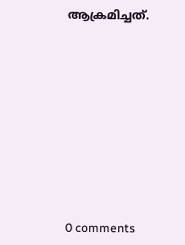ആക്രമിച്ചത്.










0 comments